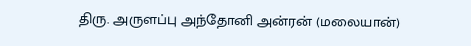திரு. அருளப்பு அந்தோனி அன்ரன் (மலையான்)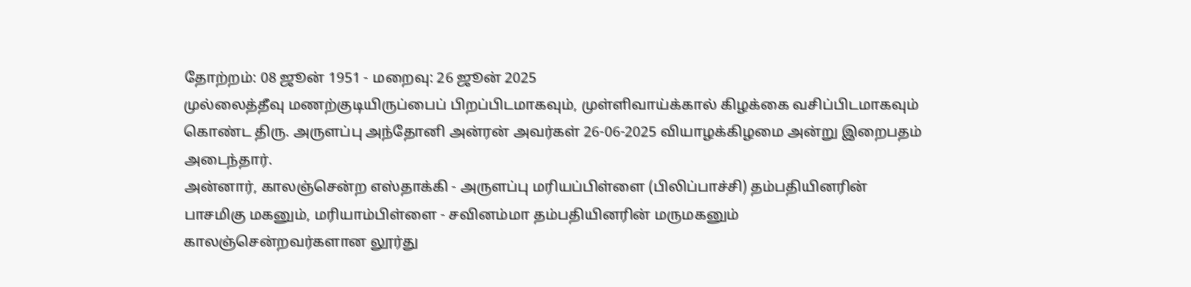தோற்றம்: 08 ஜூன் 1951 - மறைவு: 26 ஜூன் 2025
முல்லைத்தீவு மணற்குடியிருப்பைப் பிறப்பிடமாகவும், முள்ளிவாய்க்கால் கிழக்கை வசிப்பிடமாகவும் கொண்ட திரு. அருளப்பு அந்தோனி அன்ரன் அவர்கள் 26-06-2025 வியாழக்கிழமை அன்று இறைபதம் அடைந்தார்.
அன்னார், காலஞ்சென்ற எஸ்தாக்கி - அருளப்பு மரியப்பிள்ளை (பிலிப்பாச்சி) தம்பதியினரின் பாசமிகு மகனும், மரியாம்பிள்ளை - சவினம்மா தம்பதியினரின் மருமகனும்
காலஞ்சென்றவர்களான லூர்து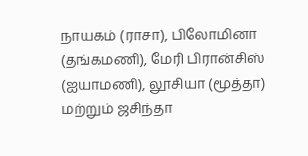நாயகம் (ராசா), பிலோமினா (தங்கமணி), மேரி பிரான்சிஸ் (ஐயாமணி), லூசியா (மூத்தா) மற்றும் ஜசிந்தா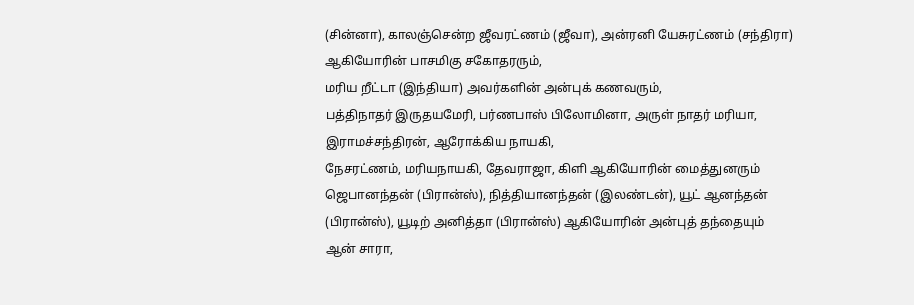(சின்னா), காலஞ்சென்ற ஜீவரட்ணம் (ஜீவா), அன்ரனி யேசுரட்ணம் (சந்திரா) ஆகியோரின் பாசமிகு சகோதரரும்,
மரிய றீட்டா (இந்தியா) அவர்களின் அன்புக் கணவரும்,
பத்திநாதர் இருதயமேரி, பர்ணபாஸ் பிலோமினா, அருள் நாதர் மரியா, இராமச்சந்திரன், ஆரோக்கிய நாயகி,
நேசரட்ணம், மரியநாயகி, தேவராஜா, கிளி ஆகியோரின் மைத்துனரும்
ஜெபானந்தன் (பிரான்ஸ்), நித்தியானந்தன் (இலண்டன்), யூட் ஆனந்தன் (பிரான்ஸ்), யூடிற் அனித்தா (பிரான்ஸ்) ஆகியோரின் அன்புத் தந்தையும்
ஆன் சாரா,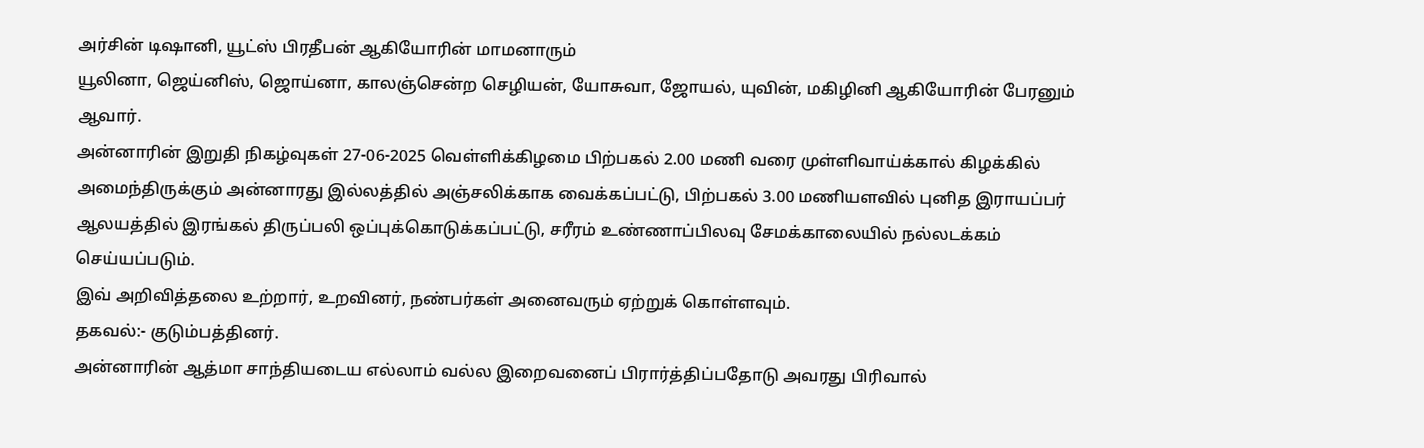அர்சின் டிஷானி, யூட்ஸ் பிரதீபன் ஆகியோரின் மாமனாரும்
யூலினா, ஜெய்னிஸ், ஜொய்னா, காலஞ்சென்ற செழியன், யோசுவா, ஜோயல், யுவின், மகிழினி ஆகியோரின் பேரனும் ஆவார்.
அன்னாரின் இறுதி நிகழ்வுகள் 27-06-2025 வெள்ளிக்கிழமை பிற்பகல் 2.00 மணி வரை முள்ளிவாய்க்கால் கிழக்கில் அமைந்திருக்கும் அன்னாரது இல்லத்தில் அஞ்சலிக்காக வைக்கப்பட்டு, பிற்பகல் 3.00 மணியளவில் புனித இராயப்பர் ஆலயத்தில் இரங்கல் திருப்பலி ஒப்புக்கொடுக்கப்பட்டு, சரீரம் உண்ணாப்பிலவு சேமக்காலையில் நல்லடக்கம் செய்யப்படும்.
இவ் அறிவித்தலை உற்றார், உறவினர், நண்பர்கள் அனைவரும் ஏற்றுக் கொள்ளவும்.
தகவல்:- குடும்பத்தினர்.
அன்னாரின் ஆத்மா சாந்தியடைய எல்லாம் வல்ல இறைவனைப் பிரார்த்திப்பதோடு அவரது பிரிவால்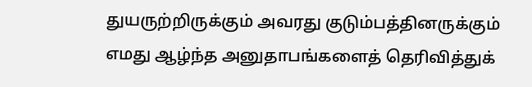துயருற்றிருக்கும் அவரது குடும்பத்தினருக்கும் எமது ஆழ்ந்த அனுதாபங்களைத் தெரிவித்துக்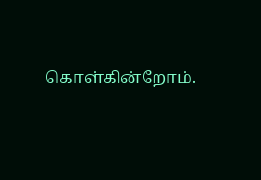கொள்கின்றோம்.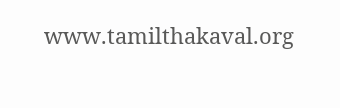www.tamilthakaval.org